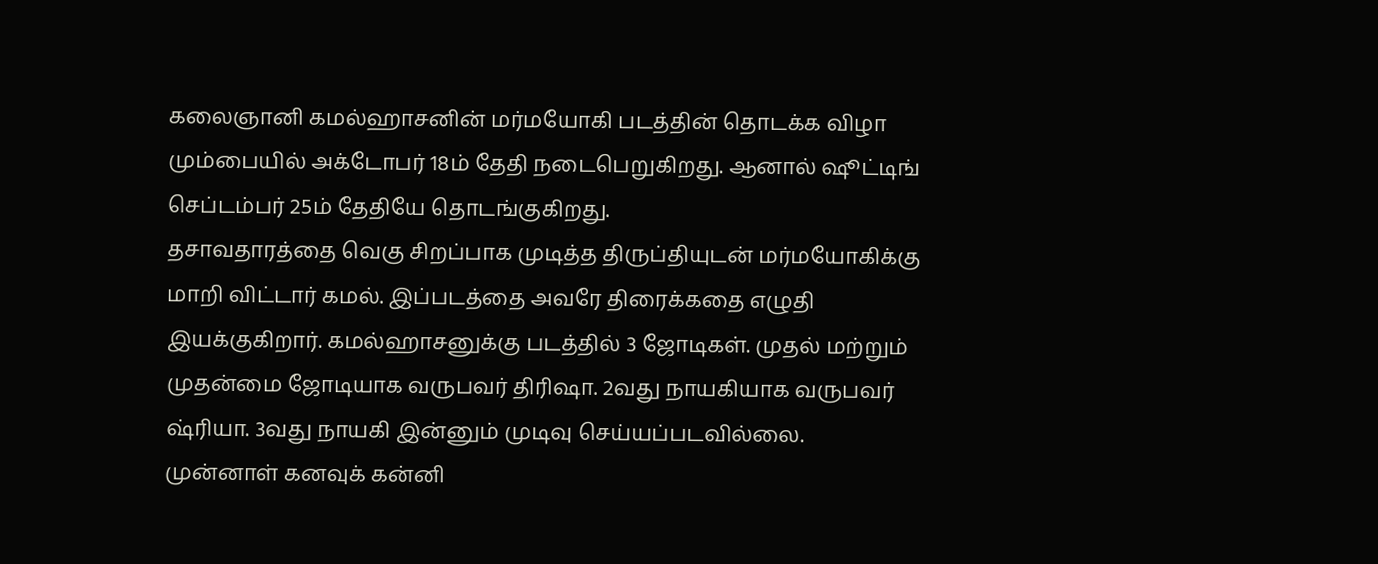கலைஞானி கமல்ஹாசனின் மர்மயோகி படத்தின் தொடக்க விழா மும்பையில் அக்டோபர் 18ம் தேதி நடைபெறுகிறது. ஆனால் ஷூட்டிங் செப்டம்பர் 25ம் தேதியே தொடங்குகிறது.
தசாவதாரத்தை வெகு சிறப்பாக முடித்த திருப்தியுடன் மர்மயோகிக்கு மாறி விட்டார் கமல். இப்படத்தை அவரே திரைக்கதை எழுதி இயக்குகிறார். கமல்ஹாசனுக்கு படத்தில் 3 ஜோடிகள். முதல் மற்றும் முதன்மை ஜோடியாக வருபவர் திரிஷா. 2வது நாயகியாக வருபவர் ஷ்ரியா. 3வது நாயகி இன்னும் முடிவு செய்யப்படவில்லை.
முன்னாள் கனவுக் கன்னி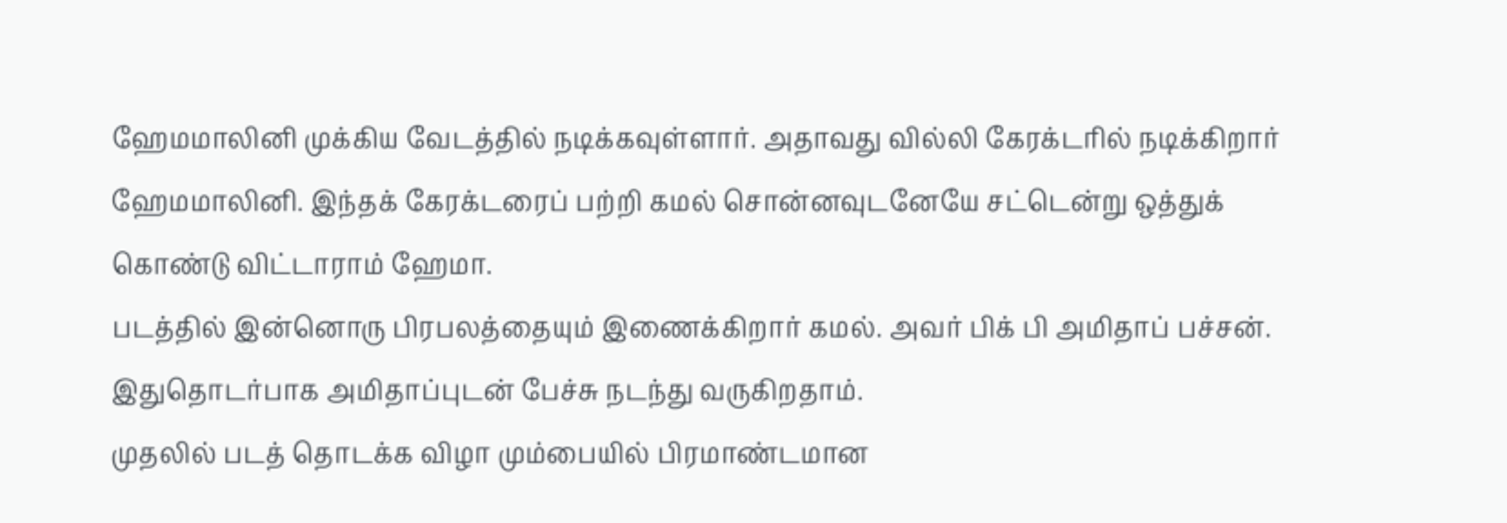ஹேமமாலினி முக்கிய வேடத்தில் நடிக்கவுள்ளார். அதாவது வில்லி கேரக்டரில் நடிக்கிறார் ஹேமமாலினி. இந்தக் கேரக்டரைப் பற்றி கமல் சொன்னவுடனேயே சட்டென்று ஒத்துக் கொண்டு விட்டாராம் ஹேமா.
படத்தில் இன்னொரு பிரபலத்தையும் இணைக்கிறார் கமல். அவர் பிக் பி அமிதாப் பச்சன். இதுதொடர்பாக அமிதாப்புடன் பேச்சு நடந்து வருகிறதாம்.
முதலில் படத் தொடக்க விழா மும்பையில் பிரமாண்டமான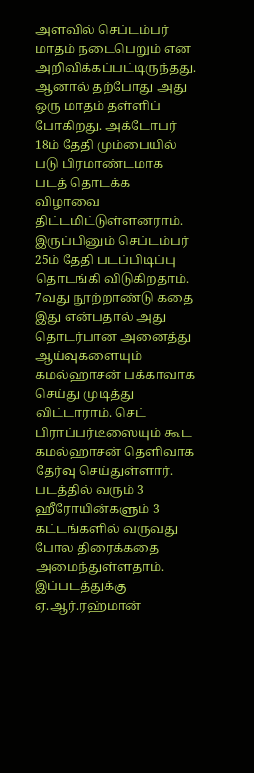அளவில் செப்டம்பர் மாதம் நடைபெறும் என அறிவிக்கப்பட்டிருந்தது. ஆனால் தற்போது அது ஒரு மாதம் தள்ளிப் போகிறது. அக்டோபர் 18ம் தேதி மும்பையில் படு பிரமாண்டமாக படத் தொடக்க விழாவை திட்டமிட்டுள்ளனராம்.
இருப்பினும் செப்டம்பர் 25ம் தேதி படப்பிடிப்பு தொடங்கி விடுகிறதாம்.
7வது நூற்றாண்டு கதை இது என்பதால் அது தொடர்பான அனைத்து ஆய்வுகளையும் கமல்ஹாசன் பக்காவாக செய்து முடித்து விட்டாராம். செட் பிராப்பர்டீஸையும் கூட கமல்ஹாசன் தெளிவாக தேர்வு செய்துள்ளார்.
படத்தில் வரும் 3 ஹீரோயின்களும் 3 கட்டங்களில் வருவது போல திரைக்கதை அமைந்துள்ளதாம்.
இப்படத்துக்கு ஏ.ஆர்.ரஹ்மான்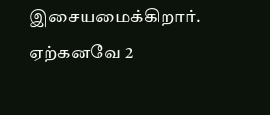இசையமைக்கிறார். ஏற்கனவே 2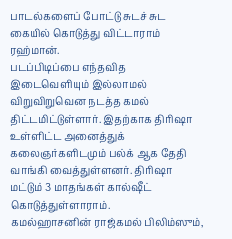பாடல்களைப் போட்டு சுடச் சுட கையில் கொடுத்து விட்டாராம் ரஹ்மான்.
படப்பிடிப்பை எந்தவித இடைவெளியும் இல்லாமல் விறுவிறுவென நடத்த கமல் திட்டமிட்டுள்ளார். இதற்காக திரிஷா உள்ளிட்ட அனைத்துக் கலைஞர்களிடமும் பல்க் ஆக தேதி வாங்கி வைத்துள்ளனர். திரிஷா மட்டும் 3 மாதங்கள் கால்ஷீட் கொடுத்துள்ளாராம்.
கமல்ஹாசனின் ராஜ்கமல் பிலிம்ஸும்,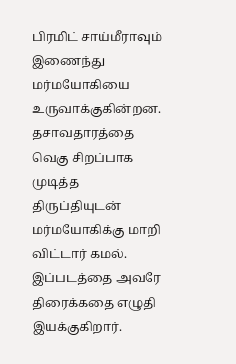பிரமிட் சாய்மீராவும் இணைந்து மர்மயோகியை உருவாக்குகின்றன.
தசாவதாரத்தை வெகு சிறப்பாக முடித்த திருப்தியுடன் மர்மயோகிக்கு மாறி விட்டார் கமல். இப்படத்தை அவரே திரைக்கதை எழுதி இயக்குகிறார்.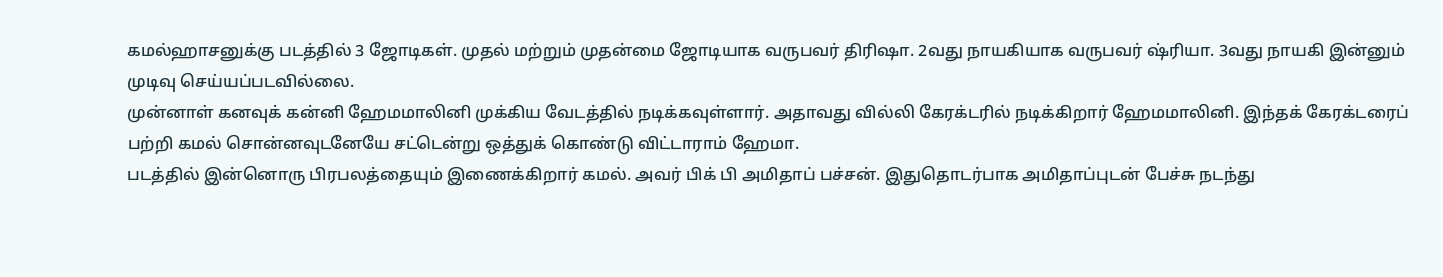கமல்ஹாசனுக்கு படத்தில் 3 ஜோடிகள். முதல் மற்றும் முதன்மை ஜோடியாக வருபவர் திரிஷா. 2வது நாயகியாக வருபவர் ஷ்ரியா. 3வது நாயகி இன்னும் முடிவு செய்யப்படவில்லை.
முன்னாள் கனவுக் கன்னி ஹேமமாலினி முக்கிய வேடத்தில் நடிக்கவுள்ளார். அதாவது வில்லி கேரக்டரில் நடிக்கிறார் ஹேமமாலினி. இந்தக் கேரக்டரைப் பற்றி கமல் சொன்னவுடனேயே சட்டென்று ஒத்துக் கொண்டு விட்டாராம் ஹேமா.
படத்தில் இன்னொரு பிரபலத்தையும் இணைக்கிறார் கமல். அவர் பிக் பி அமிதாப் பச்சன். இதுதொடர்பாக அமிதாப்புடன் பேச்சு நடந்து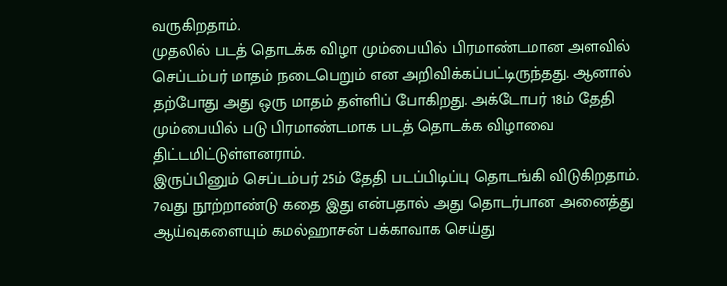வருகிறதாம்.
முதலில் படத் தொடக்க விழா மும்பையில் பிரமாண்டமான அளவில் செப்டம்பர் மாதம் நடைபெறும் என அறிவிக்கப்பட்டிருந்தது. ஆனால் தற்போது அது ஒரு மாதம் தள்ளிப் போகிறது. அக்டோபர் 18ம் தேதி மும்பையில் படு பிரமாண்டமாக படத் தொடக்க விழாவை திட்டமிட்டுள்ளனராம்.
இருப்பினும் செப்டம்பர் 25ம் தேதி படப்பிடிப்பு தொடங்கி விடுகிறதாம்.
7வது நூற்றாண்டு கதை இது என்பதால் அது தொடர்பான அனைத்து ஆய்வுகளையும் கமல்ஹாசன் பக்காவாக செய்து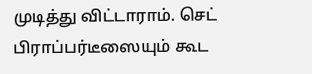முடித்து விட்டாராம். செட் பிராப்பர்டீஸையும் கூட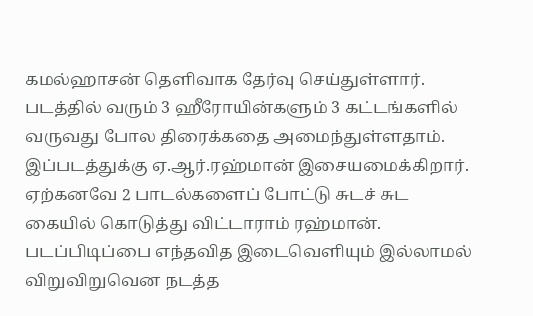கமல்ஹாசன் தெளிவாக தேர்வு செய்துள்ளார்.
படத்தில் வரும் 3 ஹீரோயின்களும் 3 கட்டங்களில் வருவது போல திரைக்கதை அமைந்துள்ளதாம்.
இப்படத்துக்கு ஏ.ஆர்.ரஹ்மான் இசையமைக்கிறார். ஏற்கனவே 2 பாடல்களைப் போட்டு சுடச் சுட கையில் கொடுத்து விட்டாராம் ரஹ்மான்.
படப்பிடிப்பை எந்தவித இடைவெளியும் இல்லாமல் விறுவிறுவென நடத்த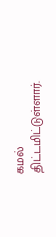கமல் திட்டமிட்டுள்ளார்.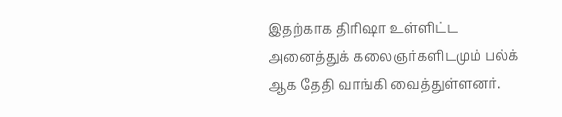இதற்காக திரிஷா உள்ளிட்ட அனைத்துக் கலைஞர்களிடமும் பல்க் ஆக தேதி வாங்கி வைத்துள்ளனர்.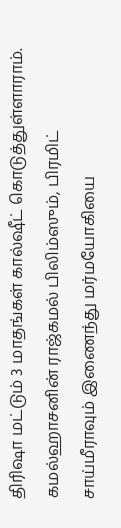திரிஷா மட்டும் 3 மாதங்கள் கால்ஷீட் கொடுத்துள்ளாராம்.
கமல்ஹாசனின் ராஜ்கமல் பிலிம்ஸும், பிரமிட் சாய்மீராவும் இணைந்து மர்மயோகியை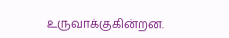உருவாக்குகின்றன.